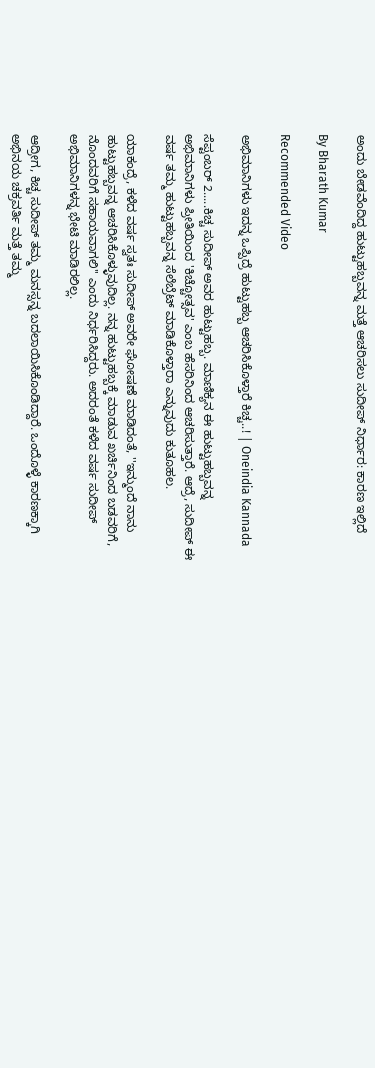ಅಂದು ಬೇಡವೆಂದಿದ್ದ ಹುಟ್ಟುಹಬ್ಬವನ್ನ ಮತ್ತೆ ಆಚರಿಸಲು ಸುದೀಪ್ ನಿರ್ಧಾರ: ಕಾರಣ ಇಲ್ಲಿದೆ

By Bharath Kumar

Recommended Video

ಅಭಿಮಾನಿಗಳು ಇದನ್ನ ಒಪ್ಪಿದ್ರೆ ಹುಟ್ಟುಹಬ್ಬ ಆಚರಿಸಿಕೊಳ್ತಾರೆ ಕಿಚ್ಚ..! | Oneindia Kannada

ಸೆಪ್ಟಂಬರ್ 2.....ಕಿಚ್ಚ ಸುದೀಪ್ ಅವರ ಹುಟ್ಟುಹಬ್ಬ. ಮಾಣಿಕ್ಯನ ಈ ಹುಟ್ಟುಹಬ್ಬವನ್ನ ಅಭಿಮಾನಿಗಳು ಪ್ರೀತಿಯಿಂದ 'ಕಿಚ್ಚೋತ್ಸವ' ಎಂಬ ಹೆಸರಿನಿಂದ ಆಚರಿಸುತ್ತಾರೆ. ಆದ್ರೆ, ಸುದೀಪ್ ಈ ವರ್ಷ ತಮ್ಮ ಹುಟ್ಟುಹಬ್ಬವನ್ನ ಸೆಲೆಬ್ರೆಟ್ ಮಾಡಿಕೊಳ್ತಾರಾ ಎನ್ನುವುದು ಕುತೂಹಲ.

ಯಾಕಂದ್ರೆ, ಕಳೆದ ವರ್ಷ ಸ್ವತಃ ಸುದೀಪ್ ಅವರೇ ಘೋಷಣೆ ಮಾಡಿದಂತೆ, ''ಇನ್ಮುಂದೆ ನಾನು ಹುಟ್ಟುಹಬ್ಬವನ್ನ ಆಚರಿಸಿಕೊಳ್ಳುವುದಿಲ್ಲ. ನನ್ನ ಹುಟ್ಟುಹಬ್ಬಕ್ಕೆ ಮಾಡುವ ಖರ್ಚಿನಿಂದ ಬಡವರಿಗೆ, ನೊಂದವರಿಗೆ ಸಹಾಯವಾಗಲಿ'' ಎಂದು ನಿರ್ಧರಿಸಿದ್ದರು. ಅದರಂತೆ ಕಳೆದ ವರ್ಷ ಸುದೀಪ್ ಅಭಿಮಾನಿಗಳನ್ನ ಭೇಟಿ ಮಾಡಿರಲಿಲ್ಲ.

ಆದ್ರೀಗ, ಕಿಚ್ಚ ಸುದೀಪ್ ತಮ್ಮ ಮನಸ್ಸನ್ನ ಬದಲಾಯಿಸಿಕೊಂಡಿದ್ದಾರೆ. ಒಂದೊಳ್ಳೆ ಕಾರಣಕ್ಕಾಗಿ ಅಭಿನಯ ಚಕ್ರವರ್ತಿ ಮತ್ತೆ ತಮ್ಮ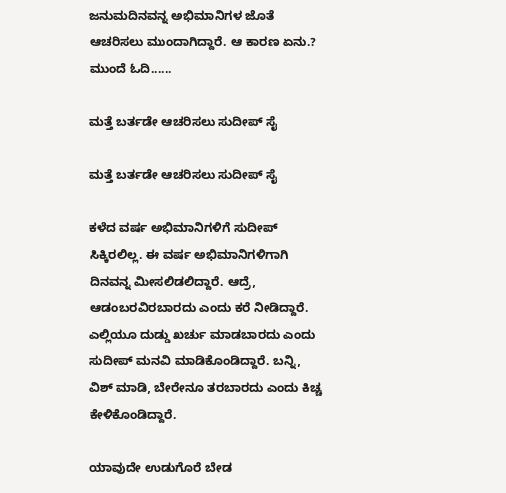ಜನುಮದಿನವನ್ನ ಅಭಿಮಾನಿಗಳ ಜೊತೆ ಆಚರಿಸಲು ಮುಂದಾಗಿದ್ದಾರೆ. ಆ ಕಾರಣ ಏನು.? ಮುಂದೆ ಓದಿ......

ಮತ್ತೆ ಬರ್ತಡೇ ಆಚರಿಸಲು ಸುದೀಪ್ ಸೈ

ಮತ್ತೆ ಬರ್ತಡೇ ಆಚರಿಸಲು ಸುದೀಪ್ ಸೈ

ಕಳೆದ ವರ್ಷ ಅಭಿಮಾನಿಗಳಿಗೆ ಸುದೀಪ್ ಸಿಕ್ಕಿರಲಿಲ್ಲ. ಈ ವರ್ಷ ಅಭಿಮಾನಿಗಳಿಗಾಗಿ ದಿನವನ್ನ ಮೀಸಲಿಡಲಿದ್ದಾರೆ. ಆದ್ರೆ, ಆಡಂಬರವಿರಬಾರದು ಎಂದು ಕರೆ ನೀಡಿದ್ದಾರೆ. ಎಲ್ಲಿಯೂ ದುಡ್ಡು ಖರ್ಚು ಮಾಡಬಾರದು ಎಂದು ಸುದೀಪ್ ಮನವಿ ಮಾಡಿಕೊಂಡಿದ್ದಾರೆ. ಬನ್ನಿ, ವಿಶ್ ಮಾಡಿ, ಬೇರೇನೂ ತರಬಾರದು ಎಂದು ಕಿಚ್ಚ ಕೇಳಿಕೊಂಡಿದ್ದಾರೆ.

ಯಾವುದೇ ಉಡುಗೊರೆ ಬೇಡ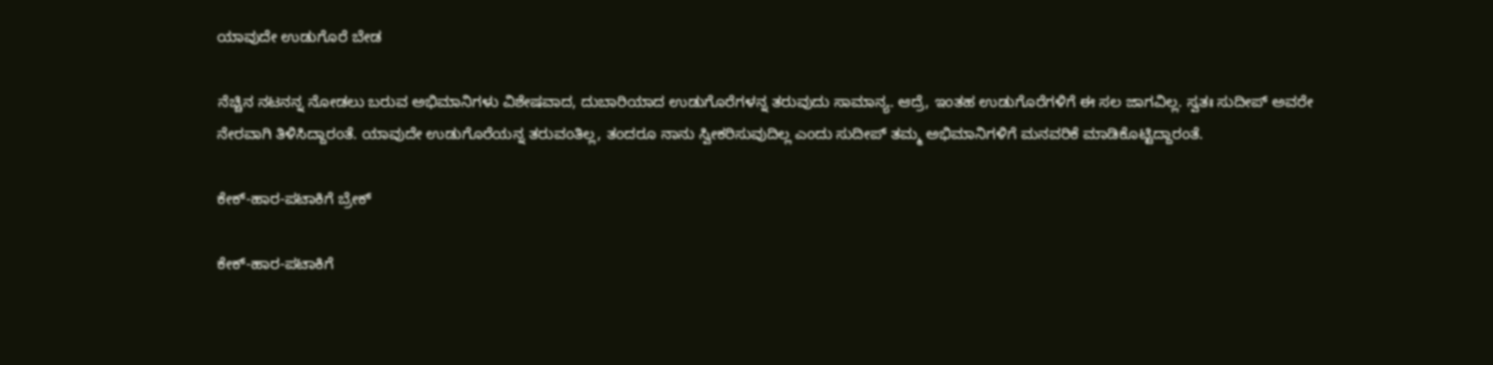ಯಾವುದೇ ಉಡುಗೊರೆ ಬೇಡ

ನೆಚ್ಚಿನ ನಟನನ್ನ ನೋಡಲು ಬರುವ ಅಭಿಮಾನಿಗಳು ವಿಶೇಷವಾದ, ದುಬಾರಿಯಾದ ಉಡುಗೊರೆಗಳನ್ನ ತರುವುದು ಸಾಮಾನ್ಯ. ಆದ್ರೆ, ಇಂತಹ ಉಡುಗೊರೆಗಳಿಗೆ ಈ ಸಲ ಜಾಗವಿಲ್ಲ. ಸ್ವತಃ ಸುದೀಪ್ ಅವರೇ ನೇರವಾಗಿ ತಿಳಿಸಿದ್ದಾರಂತೆ. ಯಾವುದೇ ಉಡುಗೊರೆಯನ್ನ ತರುವಂತಿಲ್ಲ, ತಂದರೂ ನಾನು ಸ್ವೀಕರಿಸುವುದಿಲ್ಲ ಎಂದು ಸುದೀಪ್ ತಮ್ಮ ಅಭಿಮಾನಿಗಳಿಗೆ ಮನವರಿಕೆ ಮಾಡಿಕೊಟ್ಟಿದ್ದಾರಂತೆ.

ಕೇಕ್-ಹಾರ-ಪಟಾಕಿಗೆ ಬ್ರೇಕ್

ಕೇಕ್-ಹಾರ-ಪಟಾಕಿಗೆ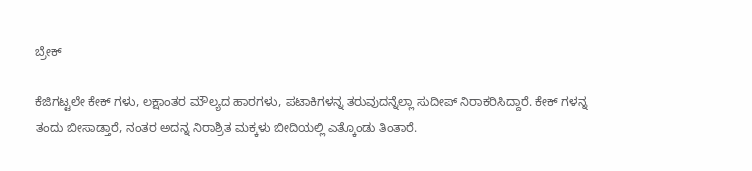ಬ್ರೇಕ್

ಕೆಜಿಗಟ್ಟಲೇ ಕೇಕ್ ಗಳು, ಲಕ್ಷಾಂತರ ಮೌಲ್ಯದ ಹಾರಗಳು, ಪಟಾಕಿಗಳನ್ನ ತರುವುದನ್ನೆಲ್ಲಾ ಸುದೀಪ್ ನಿರಾಕರಿಸಿದ್ದಾರೆ. ಕೇಕ್ ಗಳನ್ನ ತಂದು ಬೀಸಾಡ್ತಾರೆ, ನಂತರ ಅದನ್ನ ನಿರಾಶ್ರಿತ ಮಕ್ಕಳು ಬೀದಿಯಲ್ಲಿ ಎತ್ಕೊಂಡು ತಿಂತಾರೆ.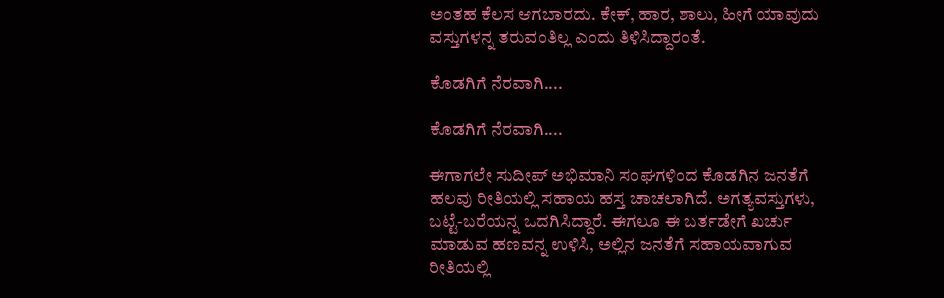ಅಂತಹ ಕೆಲಸ ಆಗಬಾರದು. ಕೇಕ್, ಹಾರ, ಶಾಲು, ಹೀಗೆ ಯಾವುದು ವಸ್ತುಗಳನ್ನ ತರುವಂತಿಲ್ಲ ಎಂದು ತಿಳಿಸಿದ್ದಾರಂತೆ.

ಕೊಡಗಿಗೆ ನೆರವಾಗಿ....

ಕೊಡಗಿಗೆ ನೆರವಾಗಿ....

ಈಗಾಗಲೇ ಸುದೀಪ್ ಅಭಿಮಾನಿ ಸಂಘಗಳಿಂದ ಕೊಡಗಿನ ಜನತೆಗೆ ಹಲವು ರೀತಿಯಲ್ಲಿ ಸಹಾಯ ಹಸ್ತ ಚಾಚಲಾಗಿದೆ. ಅಗತ್ಯವಸ್ತುಗಳು, ಬಟ್ಟೆ-ಬರೆಯನ್ನ ಒದಗಿಸಿದ್ದಾರೆ. ಈಗಲೂ ಈ ಬರ್ತಡೇಗೆ ಖರ್ಚು ಮಾಡುವ ಹಣವನ್ನ ಉಳಿಸಿ, ಅಲ್ಲಿನ ಜನತೆಗೆ ಸಹಾಯವಾಗುವ ರೀತಿಯಲ್ಲಿ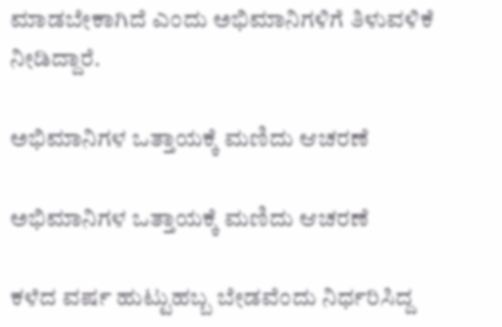ಮಾಡಬೇಕಾಗಿದೆ ಎಂದು ಅಭಿಮಾನಿಗಳಿಗೆ ತಿಳುವಳಿಕೆ ನೀಡಿದ್ದಾರೆ.

ಅಭಿಮಾನಿಗಳ ಒತ್ತಾಯಕ್ಕೆ ಮಣಿದು ಆಚರಣೆ

ಅಭಿಮಾನಿಗಳ ಒತ್ತಾಯಕ್ಕೆ ಮಣಿದು ಆಚರಣೆ

ಕಳೆದ ವರ್ಷ ಹುಟ್ಟುಹಬ್ಬ ಬೇಡವೆಂದು ನಿರ್ಧರಿಸಿದ್ದ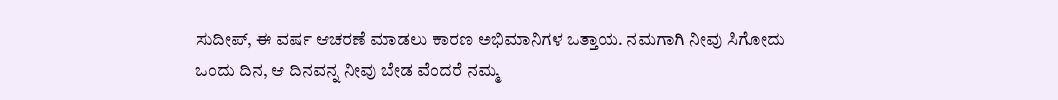ಸುದೀಪ್, ಈ ವರ್ಷ ಆಚರಣೆ ಮಾಡಲು ಕಾರಣ ಅಭಿಮಾನಿಗಳ ಒತ್ತಾಯ. ನಮಗಾಗಿ ನೀವು ಸಿಗೋದು ಒಂದು ದಿನ, ಆ ದಿನವನ್ನ ನೀವು ಬೇಡ ವೆಂದರೆ ನಮ್ಮ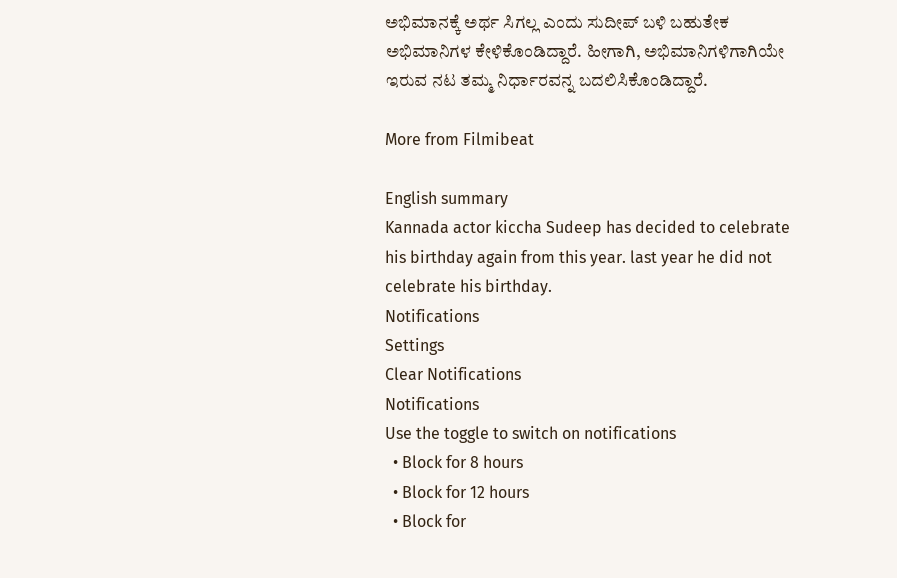ಅಭಿಮಾನಕ್ಕೆ ಅರ್ಥ ಸಿಗಲ್ಲ ಎಂದು ಸುದೀಪ್ ಬಳಿ ಬಹುತೇಕ ಅಭಿಮಾನಿಗಳ ಕೇಳಿಕೊಂಡಿದ್ದಾರೆ. ಹೀಗಾಗಿ, ಅಭಿಮಾನಿಗಳಿಗಾಗಿಯೇ ಇರುವ ನಟ ತಮ್ಮ ನಿರ್ಧಾರವನ್ನ ಬದಲಿಸಿಕೊಂಡಿದ್ದಾರೆ.

More from Filmibeat

English summary
Kannada actor kiccha Sudeep has decided to celebrate his birthday again from this year. last year he did not celebrate his birthday.
Notifications
Settings
Clear Notifications
Notifications
Use the toggle to switch on notifications
  • Block for 8 hours
  • Block for 12 hours
  • Block for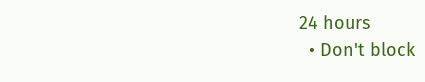24 hours
  • Don't block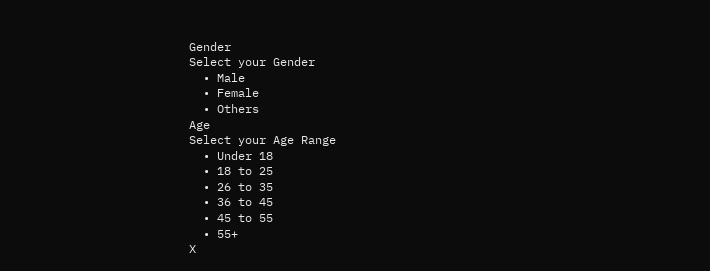Gender
Select your Gender
  • Male
  • Female
  • Others
Age
Select your Age Range
  • Under 18
  • 18 to 25
  • 26 to 35
  • 36 to 45
  • 45 to 55
  • 55+
X